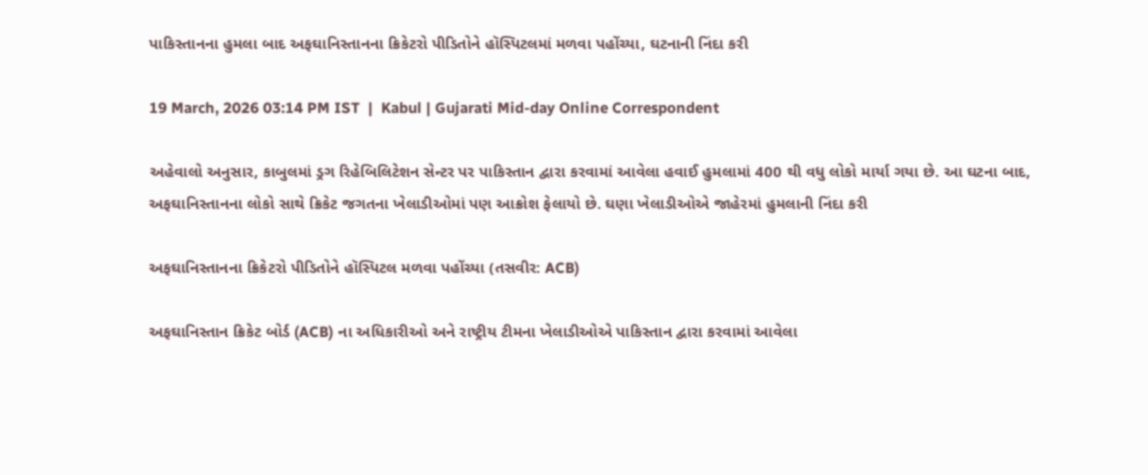પાકિસ્તાનના હુમલા બાદ અફઘાનિસ્તાનના ક્રિકેટરો પીડિતોને હૉસ્પિટલમાં મળવા પહોંચ્યા, ઘટનાની નિંદા કરી

19 March, 2026 03:14 PM IST  |  Kabul | Gujarati Mid-day Online Correspondent

અહેવાલો અનુસાર, કાબુલમાં ડ્રગ રિહેબિલિટેશન સેન્ટર પર પાકિસ્તાન દ્વારા કરવામાં આવેલા હવાઈ હુમલામાં 400 થી વધુ લોકો માર્યા ગયા છે. આ ઘટના બાદ, અફઘાનિસ્તાનના લોકો સાથે ક્રિકેટ જગતના ખેલાડીઓમાં પણ આક્રોશ ફેલાયો છે. ઘણા ખેલાડીઓએ જાહેરમાં હુમલાની નિંદા કરી

અફઘાનિસ્તાનના ક્રિકેટરો પીડિતોને હૉસ્પિટલ મળવા પહોંચ્યા (તસવીર: ACB)

અફઘાનિસ્તાન ક્રિકેટ બોર્ડ (ACB) ના અધિકારીઓ અને રાષ્ટ્રીય ટીમના ખેલાડીઓએ પાકિસ્તાન દ્વારા કરવામાં આવેલા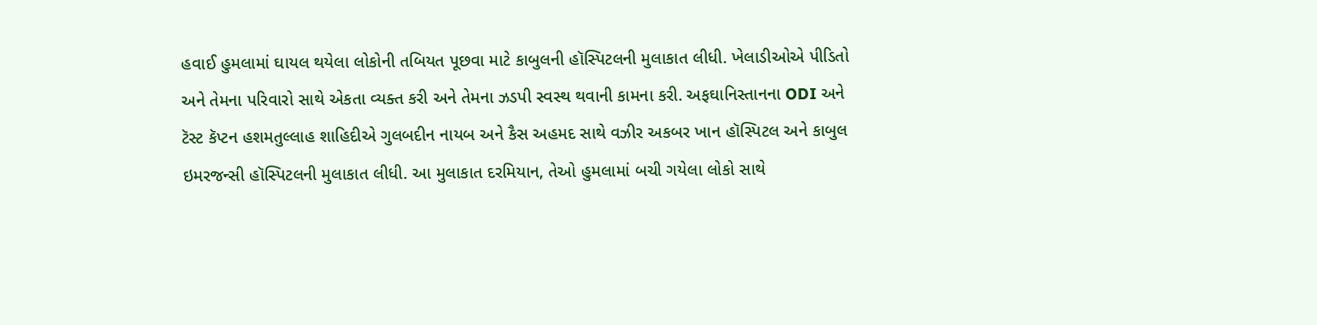હવાઈ હુમલામાં ઘાયલ થયેલા લોકોની તબિયત પૂછવા માટે કાબુલની હૉસ્પિટલની મુલાકાત લીધી. ખેલાડીઓએ પીડિતો અને તેમના પરિવારો સાથે એકતા વ્યક્ત કરી અને તેમના ઝડપી સ્વસ્થ થવાની કામના કરી. અફઘાનિસ્તાનના ODI અને ટૅસ્ટ કૅપ્ટન હશમતુલ્લાહ શાહિદીએ ગુલબદીન નાયબ અને કૈસ અહમદ સાથે વઝીર અકબર ખાન હૉસ્પિટલ અને કાબુલ ઇમરજન્સી હૉસ્પિટલની મુલાકાત લીધી. આ મુલાકાત દરમિયાન, તેઓ હુમલામાં બચી ગયેલા લોકો સાથે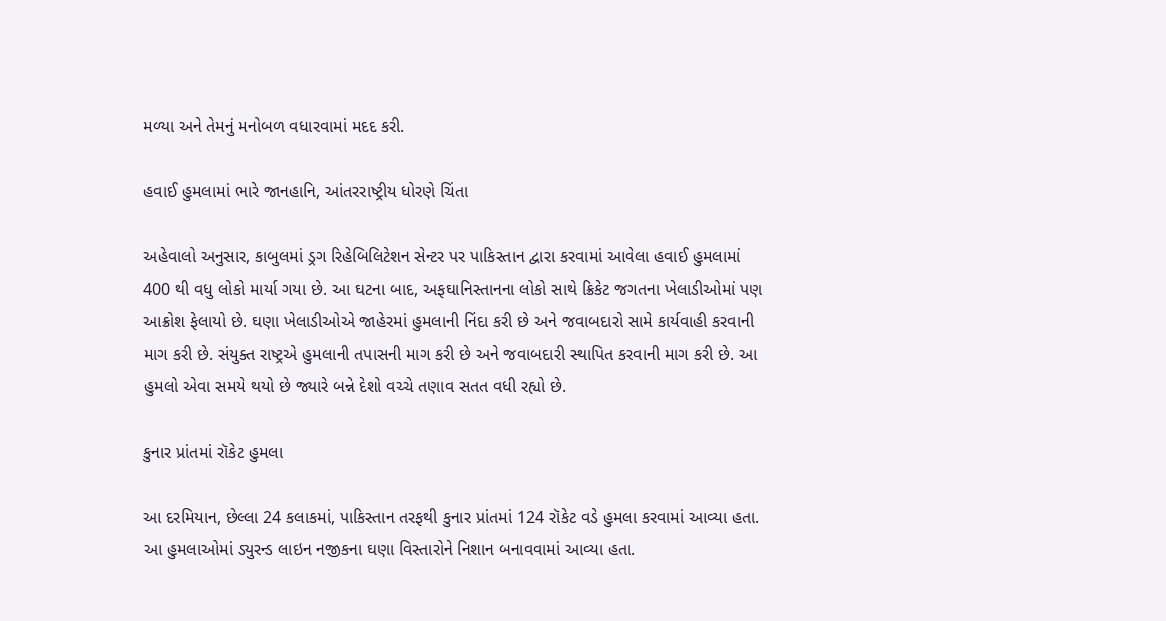મળ્યા અને તેમનું મનોબળ વધારવામાં મદદ કરી.

હવાઈ હુમલામાં ભારે જાનહાનિ, આંતરરાષ્ટ્રીય ધોરણે ચિંતા

અહેવાલો અનુસાર, કાબુલમાં ડ્રગ રિહેબિલિટેશન સેન્ટર પર પાકિસ્તાન દ્વારા કરવામાં આવેલા હવાઈ હુમલામાં 400 થી વધુ લોકો માર્યા ગયા છે. આ ઘટના બાદ, અફઘાનિસ્તાનના લોકો સાથે ક્રિકેટ જગતના ખેલાડીઓમાં પણ આક્રોશ ફેલાયો છે. ઘણા ખેલાડીઓએ જાહેરમાં હુમલાની નિંદા કરી છે અને જવાબદારો સામે કાર્યવાહી કરવાની માગ કરી છે. સંયુક્ત રાષ્ટ્રએ હુમલાની તપાસની માગ કરી છે અને જવાબદારી સ્થાપિત કરવાની માગ કરી છે. આ હુમલો એવા સમયે થયો છે જ્યારે બન્ને દેશો વચ્ચે તણાવ સતત વધી રહ્યો છે.

કુનાર પ્રાંતમાં રૉકેટ હુમલા

આ દરમિયાન, છેલ્લા 24 કલાકમાં, પાકિસ્તાન તરફથી કુનાર પ્રાંતમાં 124 રૉકેટ વડે હુમલા કરવામાં આવ્યા હતા. આ હુમલાઓમાં ડ્યુરન્ડ લાઇન નજીકના ઘણા વિસ્તારોને નિશાન બનાવવામાં આવ્યા હતા.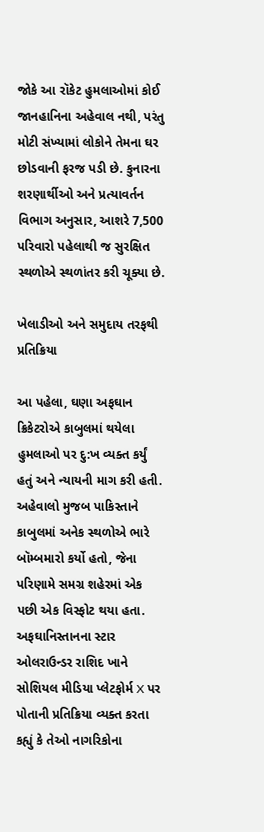જોકે આ રૉકેટ હુમલાઓમાં કોઈ જાનહાનિના અહેવાલ નથી, પરંતુ મોટી સંખ્યામાં લોકોને તેમના ઘર છોડવાની ફરજ પડી છે. કુનારના શરણાર્થીઓ અને પ્રત્યાવર્તન વિભાગ અનુસાર, આશરે 7,500 પરિવારો પહેલાથી જ સુરક્ષિત સ્થળોએ સ્થળાંતર કરી ચૂક્યા છે.

ખેલાડીઓ અને સમુદાય તરફથી પ્રતિક્રિયા

આ પહેલા, ઘણા અફઘાન ક્રિકેટરોએ કાબુલમાં થયેલા હુમલાઓ પર દુ:ખ વ્યક્ત કર્યું હતું અને ન્યાયની માગ કરી હતી. અહેવાલો મુજબ પાકિસ્તાને કાબુલમાં અનેક સ્થળોએ ભારે બૉમ્બમારો કર્યો હતો, જેના પરિણામે સમગ્ર શહેરમાં એક પછી એક વિસ્ફોટ થયા હતા. અફઘાનિસ્તાનના સ્ટાર ઓલરાઉન્ડર રાશિદ ખાને સોશિયલ મીડિયા પ્લેટફોર્મ X પર પોતાની પ્રતિક્રિયા વ્યક્ત કરતા કહ્યું કે તેઓ નાગરિકોના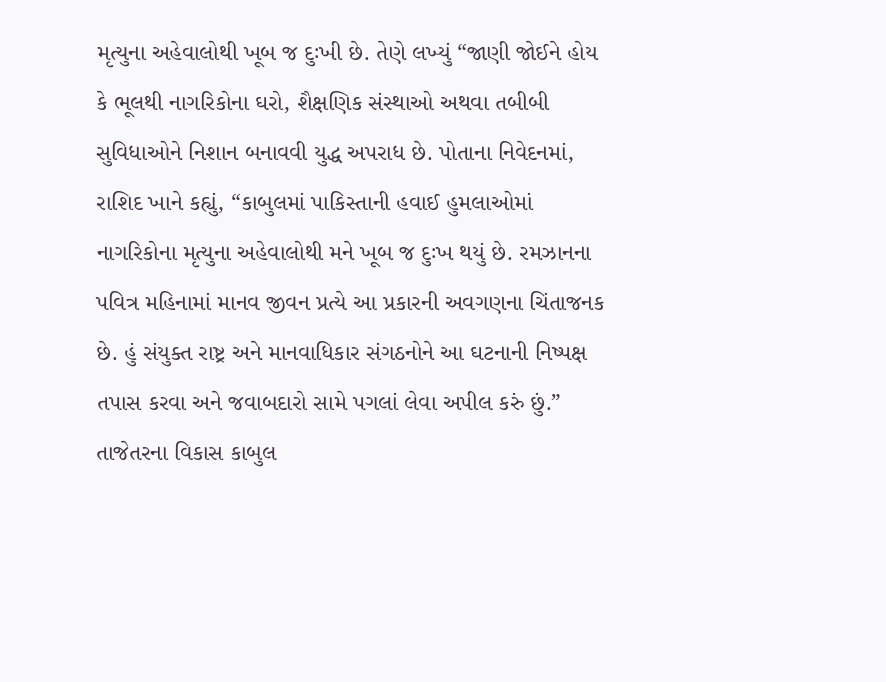મૃત્યુના અહેવાલોથી ખૂબ જ દુઃખી છે. તેણે લખ્યું “જાણી જોઈને હોય કે ભૂલથી નાગરિકોના ઘરો, શૈક્ષણિક સંસ્થાઓ અથવા તબીબી સુવિધાઓને નિશાન બનાવવી યુદ્ધ અપરાધ છે. પોતાના નિવેદનમાં, રાશિદ ખાને કહ્યું, “કાબુલમાં પાકિસ્તાની હવાઈ હુમલાઓમાં નાગરિકોના મૃત્યુના અહેવાલોથી મને ખૂબ જ દુઃખ થયું છે. રમઝાનના પવિત્ર મહિનામાં માનવ જીવન પ્રત્યે આ પ્રકારની અવગણના ચિંતાજનક છે. હું સંયુક્ત રાષ્ટ્ર અને માનવાધિકાર સંગઠનોને આ ઘટનાની નિષ્પક્ષ તપાસ કરવા અને જવાબદારો સામે પગલાં લેવા અપીલ કરું છું.” તાજેતરના વિકાસ કાબુલ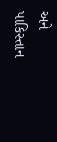અને પાકિસ્તાન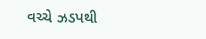વચ્ચે ઝડપથી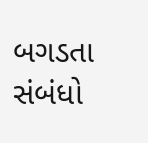બગડતા સંબંધો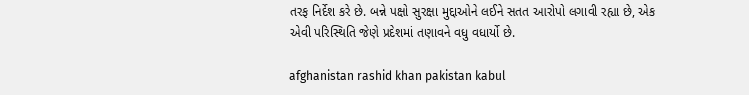તરફ નિર્દેશ કરે છે. બન્ને પક્ષો સુરક્ષા મુદ્દાઓને લઈને સતત આરોપો લગાવી રહ્યા છે, એક એવી પરિસ્થિતિ જેણે પ્રદેશમાં તણાવને વધુ વધાર્યો છે.

afghanistan rashid khan pakistan kabul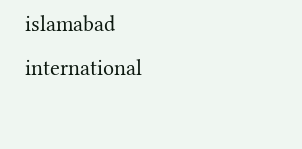islamabad international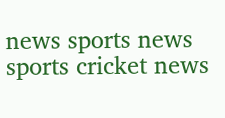news sports news sports cricket news